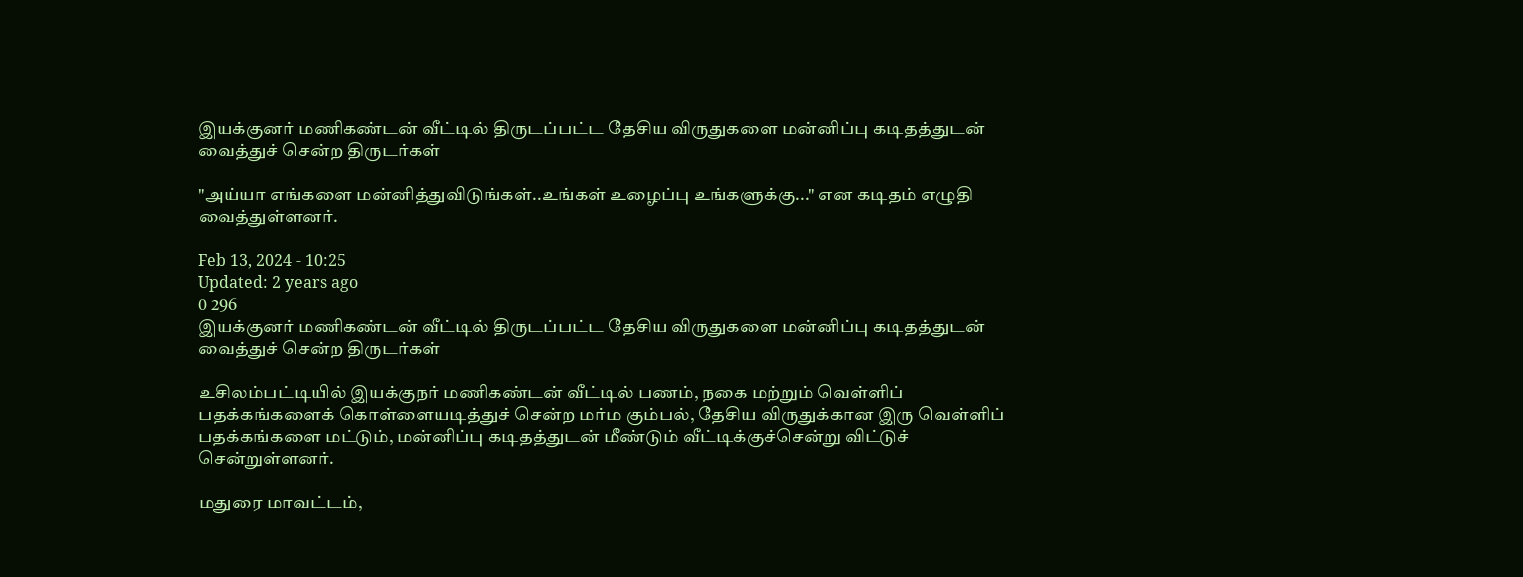இயக்குனர் மணிகண்டன் வீட்டில் திருடப்பட்ட தேசிய விருதுகளை மன்னிப்பு கடிதத்துடன் வைத்துச் சென்ற திருடர்கள்

"அய்யா எங்களை மன்னித்துவிடுங்கள்..உங்கள் உழைப்பு உங்களுக்கு..." என கடிதம் எழுதி வைத்துள்ளனர்.

Feb 13, 2024 - 10:25
Updated: 2 years ago
0 296
இயக்குனர் மணிகண்டன் வீட்டில் திருடப்பட்ட தேசிய விருதுகளை மன்னிப்பு கடிதத்துடன் வைத்துச் சென்ற திருடர்கள்

உசிலம்பட்டியில் இயக்குநர் மணிகண்டன் வீட்டில் பணம், நகை மற்றும் வெள்ளிப் பதக்கங்களைக் கொள்ளையடித்துச் சென்ற மர்ம கும்பல், தேசிய விருதுக்கான இரு வெள்ளிப் பதக்கங்களை மட்டும், மன்னிப்பு கடிதத்துடன் மீண்டும் வீட்டிக்குச்சென்று விட்டுச் சென்றுள்ளனர்.

மதுரை மாவட்டம்,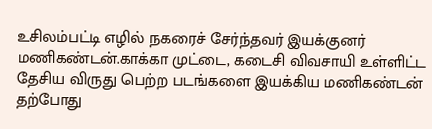உசிலம்பட்டி எழில் நகரைச் சேர்ந்தவர் இயக்குனர் மணிகண்டன்.காக்கா முட்டை, கடைசி விவசாயி உள்ளிட்ட தேசிய விருது பெற்ற படங்களை இயக்கிய மணிகண்டன் தற்போது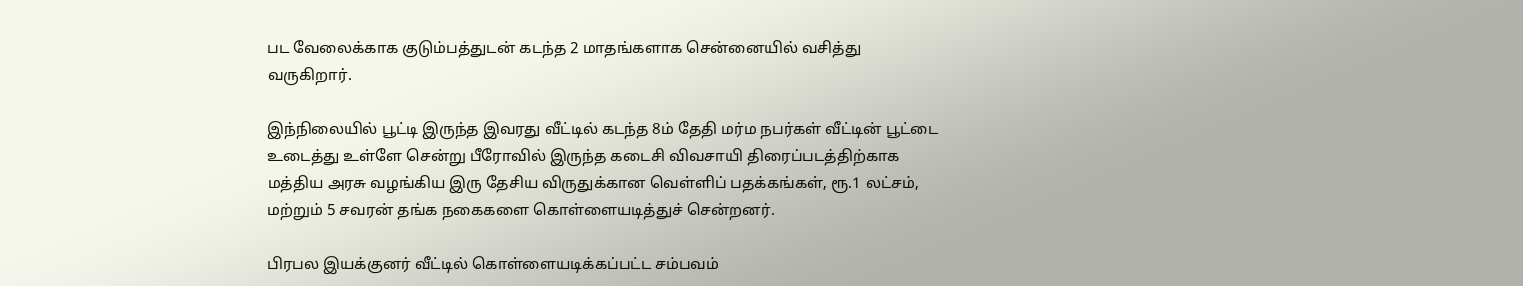பட வேலைக்காக குடும்பத்துடன் கடந்த 2 மாதங்களாக சென்னையில் வசித்து வருகிறார்.

இந்நிலையில் பூட்டி இருந்த இவரது வீட்டில் கடந்த 8ம் தேதி மர்ம நபர்கள் வீட்டின் பூட்டை உடைத்து உள்ளே சென்று பீரோவில் இருந்த கடைசி விவசாயி திரைப்படத்திற்காக மத்திய அரசு வழங்கிய இரு தேசிய விருதுக்கான வெள்ளிப் பதக்கங்கள், ரூ.1 லட்சம், மற்றும் 5 சவரன் தங்க நகைகளை கொள்ளையடித்துச் சென்றனர்.

பிரபல இயக்குனர் வீட்டில் கொள்ளையடிக்கப்பட்ட சம்பவம்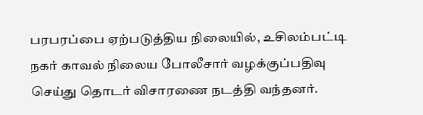பரபரப்பை ஏற்படுத்திய நிலையில், உசிலம்பட்டி நகர் காவல் நிலைய போலீசார் வழக்குப்பதிவு செய்து தொடர் விசாரணை நடத்தி வந்தனர்.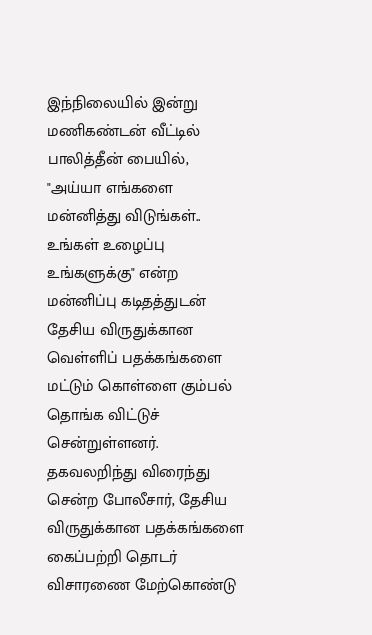இந்நிலையில் இன்று மணிகண்டன் வீட்டில் பாலித்தீன் பையில், "அய்யா எங்களை மன்னித்து விடுங்கள்.. உங்கள் உழைப்பு உங்களுக்கு" என்ற மன்னிப்பு கடிதத்துடன் தேசிய விருதுக்கான வெள்ளிப் பதக்கங்களை மட்டும் கொள்ளை கும்பல் தொங்க விட்டுச் சென்றுள்ளனர். தகவலறிந்து விரைந்து சென்ற போலீசார், தேசிய விருதுக்கான பதக்கங்களை கைப்பற்றி தொடர் விசாரணை மேற்கொண்டு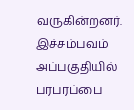வருகின்றனர். இச்சம்பவம் அப்பகுதியில் பரபரப்பை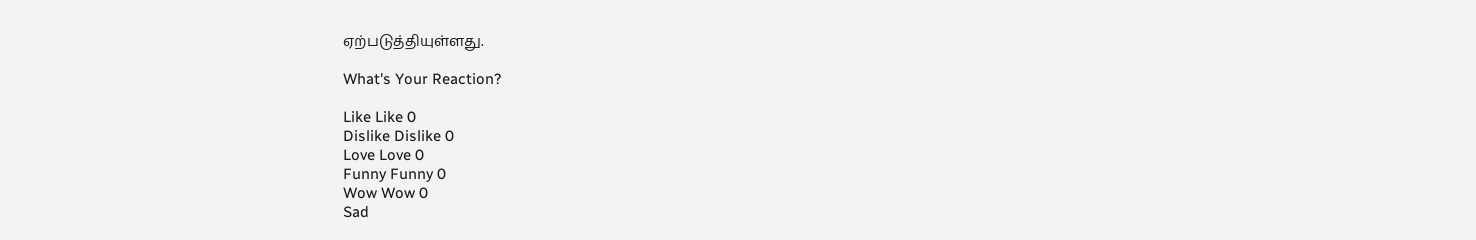ஏற்படுத்தியுள்ளது.

What's Your Reaction?

Like Like 0
Dislike Dislike 0
Love Love 0
Funny Funny 0
Wow Wow 0
Sad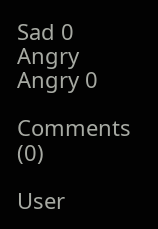Sad 0
Angry Angry 0

Comments (0)

User